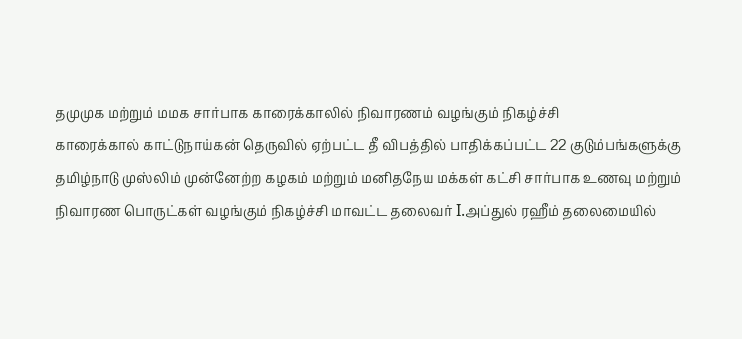தமுமுக மற்றும் மமக சார்பாக காரைக்காலில் நிவாரணம் வழங்கும் நிகழ்ச்சி
காரைக்கால் காட்டுநாய்கன் தெருவில் ஏற்பட்ட தீ விபத்தில் பாதிக்கப்பட்ட 22 குடும்பங்களுக்கு தமிழ்நாடு முஸ்லிம் முன்னேற்ற கழகம் மற்றும் மனிதநேய மக்கள் கட்சி சார்பாக உணவு மற்றும் நிவாரண பொருட்கள் வழங்கும் நிகழ்ச்சி மாவட்ட தலைவர் I.அப்துல் ரஹீம் தலைமையில்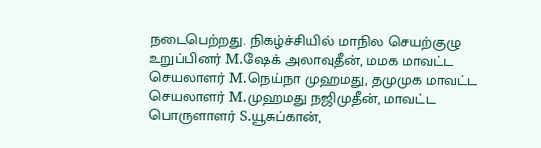நடைபெற்றது. நிகழ்ச்சியில் மாநில செயற்குழு உறுப்பினர் M.ஷேக் அலாவுதீன், மமக மாவட்ட செயலாளர் M.நெய்நா முஹமது, தமுமுக மாவட்ட செயலாளர் M.முஹமது நஜிமுதீன், மாவட்ட பொருளாளர் S.யூசுப்கான்,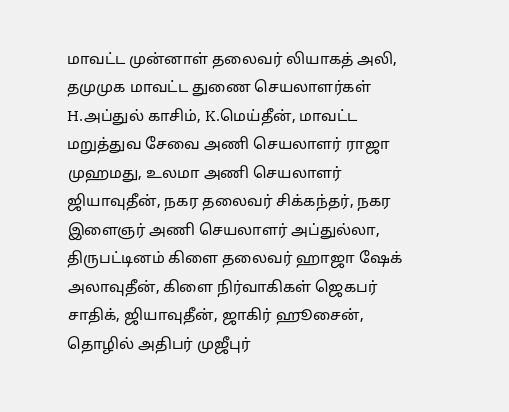மாவட்ட முன்னாள் தலைவர் லியாகத் அலி, தமுமுக மாவட்ட துணை செயலாளர்கள் H.அப்துல் காசிம், K.மெய்தீன், மாவட்ட மறுத்துவ சேவை அணி செயலாளர் ராஜா முஹமது, உலமா அணி செயலாளர் ஜியாவுதீன், நகர தலைவர் சிக்கந்தர், நகர இளைஞர் அணி செயலாளர் அப்துல்லா, திருபட்டினம் கிளை தலைவர் ஹாஜா ஷேக் அலாவுதீன், கிளை நிர்வாகிகள் ஜெகபர் சாதிக், ஜியாவுதீன், ஜாகிர் ஹூசைன், தொழில் அதிபர் முஜீபுர்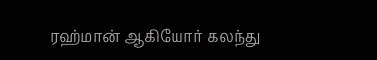ரஹ்மான் ஆகியோர் கலந்து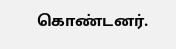கொண்டனர்.